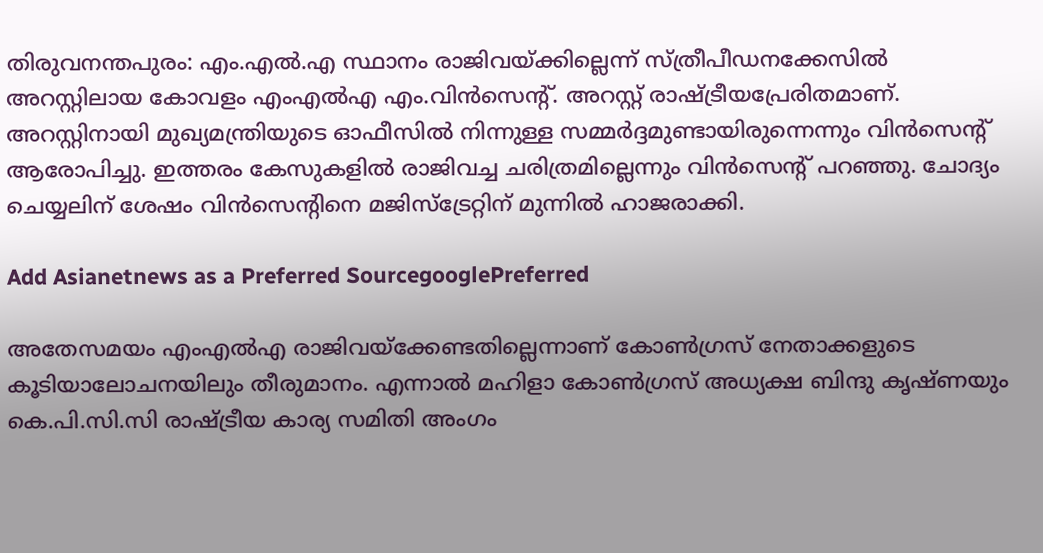തിരുവനന്തപുരം: എം.എല്‍.എ സ്ഥാനം രാജിവയ്ക്കില്ലെന്ന് സ്ത്രീപീഡനക്കേസില്‍ അറസ്റ്റിലായ കോവളം എംഎല്‍എ എം.വിന്‍സെന്റ്. അറസ്റ്റ് രാഷ്ട്രീയപ്രേരിതമാണ്. അറസ്റ്റിനായി മുഖ്യമന്ത്രിയുടെ ഓഫീസില്‍ നിന്നുള്ള സമ്മര്‍ദ്ദമുണ്ടായിരുന്നെന്നും വിന്‍സെന്റ് ആരോപിച്ചു. ഇത്തരം കേസുകളില്‍ രാജിവച്ച ചരിത്രമില്ലെന്നും വിന്‍സെന്റ് പറഞ്ഞു. ചോദ്യം ചെയ്യലിന് ശേഷം വിന്‍സെന്റിനെ മജിസ്‌ട്രേറ്റിന് മുന്നില്‍ ഹാജരാക്കി.

Add Asianetnews as a Preferred SourcegooglePreferred

അതേസമയം എംഎല്‍എ രാജിവയ്‌ക്കേണ്ടതില്ലെന്നാണ് കോണ്‍ഗ്രസ് നേതാക്കളുടെ കൂടിയാലോചനയിലും തീരുമാനം. എന്നാല്‍ മഹിളാ കോണ്‍ഗ്രസ് അധ്യക്ഷ ബിന്ദു കൃഷ്ണയും കെ.പി.സി.സി രാഷ്ട്രീയ കാര്യ സമിതി അംഗം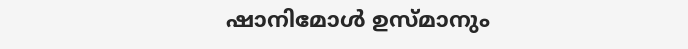ഷാനിമോള്‍ ഉസ്മാനും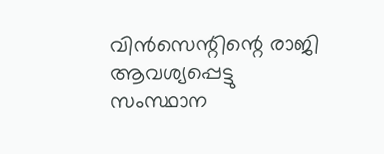വിന്‍സെന്റിന്റെ രാജി ആവശ്യപ്പെട്ടു
സംസ്ഥാന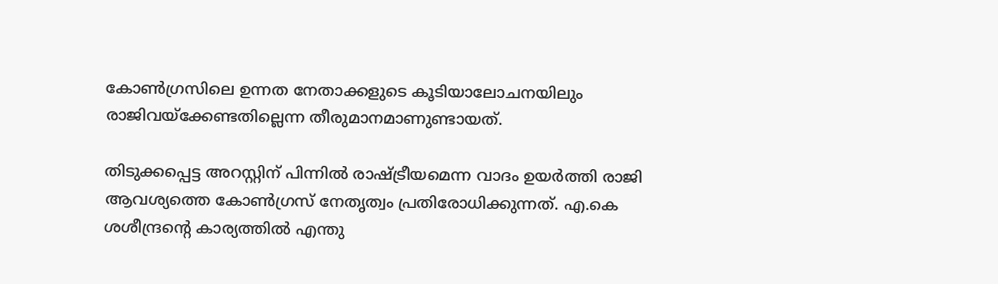കോണ്‍ഗ്രസിലെ ഉന്നത നേതാക്കളുടെ കൂടിയാലോചനയിലും രാജിവയ്‌ക്കേണ്ടതില്ലെന്ന തീരുമാനമാണുണ്ടായത്.

തിടുക്കപ്പെട്ട അറസ്റ്റിന് പിന്നില്‍ രാഷ്ട്രീയമെന്ന വാദം ഉയര്‍ത്തി രാജി ആവശ്യത്തെ കോണ്‍ഗ്രസ് നേതൃത്വം പ്രതിരോധിക്കുന്നത്. എ.കെ ശശീന്ദ്രന്റെ കാര്യത്തില്‍ എന്തു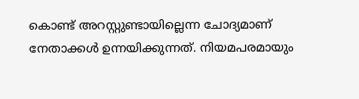കൊണ്ട് അറസ്റ്റുണ്ടായില്ലെന്ന ചോദ്യമാണ് നേതാക്കള്‍ ഉന്നയിക്കുന്നത്. നിയമപരമായും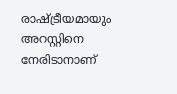രാഷ്ട്രീയമായും അറസ്റ്റിനെ നേരിടാനാണ്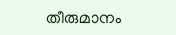തീരുമാനം